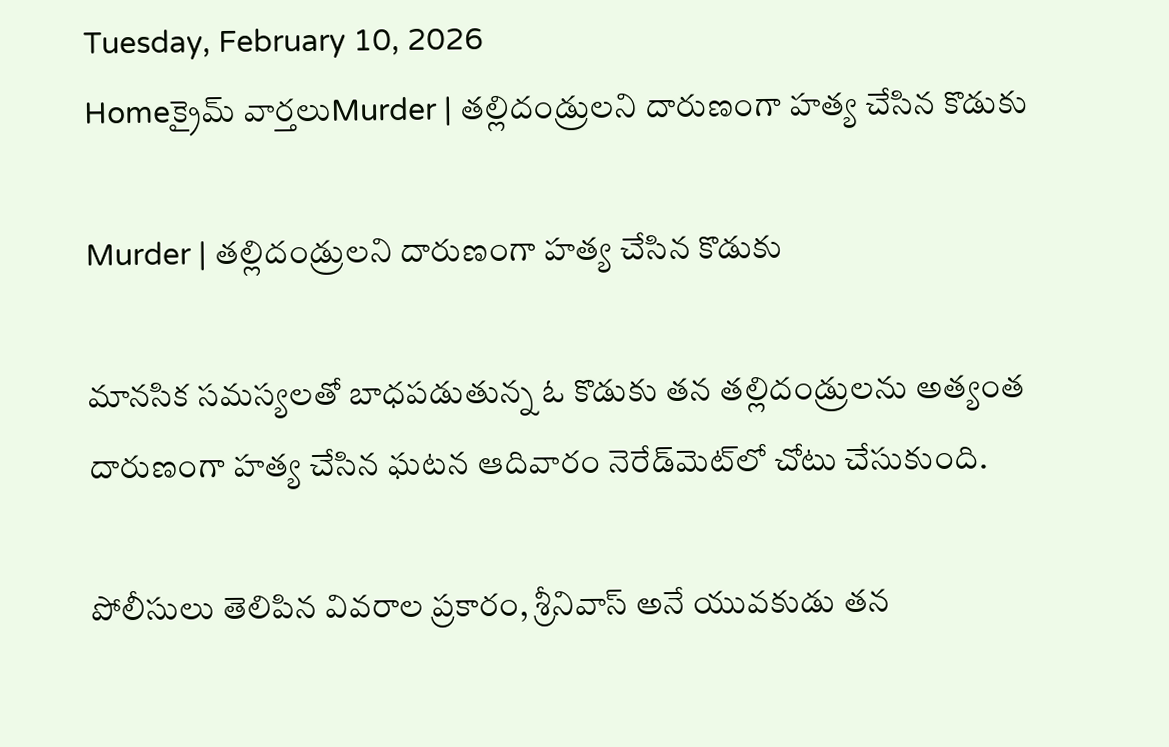Tuesday, February 10, 2026
Homeక్రైమ్ వార్తలుMurder | తల్లిదండ్రులని దారుణంగా హత్య చేసిన కొడుకు

Murder | తల్లిదండ్రులని దారుణంగా హత్య చేసిన కొడుకు

మానసిక సమస్యలతో బాధపడుతున్న ఓ కొడుకు తన తల్లిదండ్రులను అత్యంత దారుణంగా హత్య చేసిన ఘటన ఆదివారం నెరేడ్‌మెట్‌లో చోటు చేసుకుంది.

పోలీసులు తెలిపిన వివరాల ప్రకారం, శ్రీనివాస్ అనే యువకుడు తన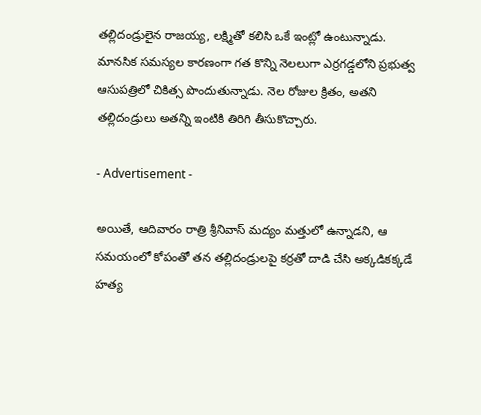తల్లిదండ్రులైన రాజయ్య, లక్ష్మితో కలిసి ఒకే ఇంట్లో ఉంటున్నాడు. మానసిక సమస్యల కారణంగా గత కొన్ని నెలలుగా ఎర్రగడ్డలోని ప్రభుత్వ ఆసుపత్రిలో చికిత్స పొందుతున్నాడు. నెల రోజుల క్రితం, అతని తల్లిదండ్రులు అతన్ని ఇంటికి తిరిగి తీసుకొచ్చారు.

- Advertisement -

అయితే, ఆదివారం రాత్రి శ్రీనివాస్ మద్యం మత్తులో ఉన్నాడని, ఆ సమయంలో కోపంతో తన తల్లిదండ్రులపై కర్రతో దాడి చేసి అక్కడికక్కడే హత్య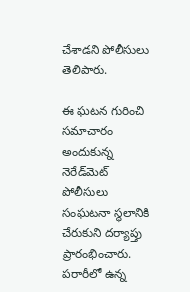చేశాడని పోలీసులు తెలిపారు.

ఈ ఘటన గురించి సమాచారం అందుకున్న నెరేడ్‌మెట్ పోలీసులు సంఘటనా స్థలానికి చేరుకుని దర్యాప్తు ప్రారంభించారు. పరారీలో ఉన్న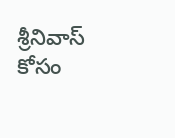శ్రీనివాస్ కోసం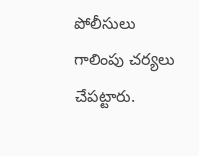పోలీసులు గాలింపు చర్యలు చేపట్టారు.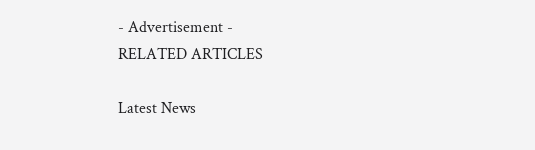- Advertisement -
RELATED ARTICLES

Latest News